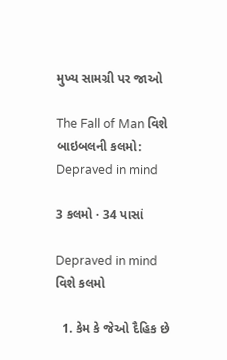મુખ્ય સામગ્રી પર જાઓ

The Fall of Man વિશે બાઇબલની કલમો: Depraved in mind

3 કલમો · 34 પાસાં

Depraved in mind વિશે કલમો

  1. કેમ કે જેઓ દૈહિક છે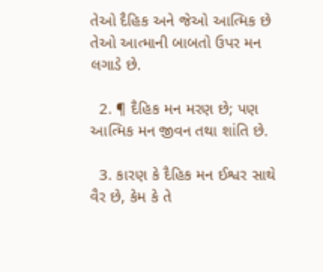તેઓ દૈહિક અને જેઓ આત્મિક છે તેઓ આત્માની બાબતો ઉપર મન લગાડે છે.

  2. ¶ દૈહિક મન મરણ છે; પણ આત્મિક મન જીવન તથા શાંતિ છે.

  3. કારણ કે દૈહિક મન ઈશ્વર સાથે વૈર છે, કેમ કે તે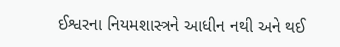ઈશ્વરના નિયમશાસ્ત્રને આધીન નથી અને થઈ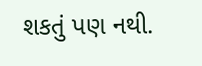શકતું પણ નથી.